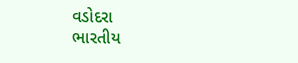વડોદરા
ભારતીય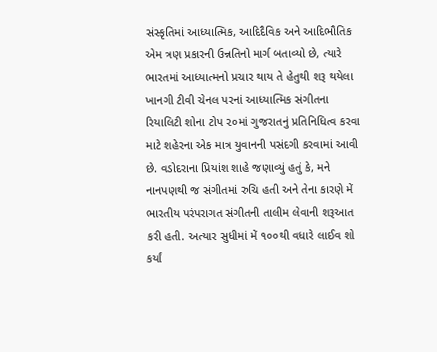સંસ્કૃતિમાં આધ્યાત્મિક, આદિદૈવિક અને આદિભૌતિક એમ ત્રણ પ્રકારની ઉન્નતિનો માર્ગ બતાવ્યો છે, ત્યારે ભારતમાં આધ્યાત્મનો પ્રચાર થાય તે હેતુથી શરૂ થયેલા ખાનગી ટીવી ચેનલ પરનાં આધ્યાત્મિક સંગીતના રિયાલિટી શોના ટોપ ૨૦માં ગુજરાતનું પ્રતિનિધિત્વ કરવા માટે શહેરના એક માત્ર યુવાનની પસંદગી કરવામાં આવી છે. વડોદરાના પ્રિયાંશ શાહે જણાવ્યું હતું કે, મને નાનપણથી જ સંગીતમાં રુચિ હતી અને તેના કારણે મેં ભારતીય પરંપરાગત સંગીતની તાલીમ લેવાની શરૂઆત કરી હતી. અત્યાર સુધીમાં મેં ૧૦૦થી વધારે લાઈવ શો કર્યાં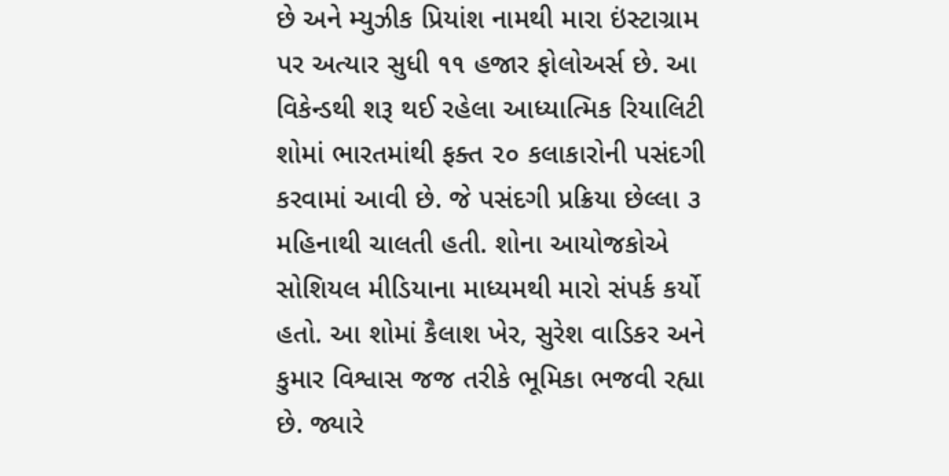છે અને મ્યુઝીક પ્રિયાંશ નામથી મારા ઇંસ્ટાગ્રામ પર અત્યાર સુધી ૧૧ હજાર ફોલોઅર્સ છે. આ વિકેન્ડથી શરૂ થઈ રહેલા આધ્યાત્મિક રિયાલિટી શોમાં ભારતમાંથી ફક્ત ૨૦ કલાકારોની પસંદગી કરવામાં આવી છે. જે પસંદગી પ્રક્રિયા છેલ્લા ૩ મહિનાથી ચાલતી હતી. શોના આયોજકોએ સોશિયલ મીડિયાના માધ્યમથી મારો સંપર્ક કર્યો હતો. આ શોમાં કૈલાશ ખેર, સુરેશ વાડિકર અને કુમાર વિશ્વાસ જજ તરીકે ભૂમિકા ભજવી રહ્યા છે. જ્યારે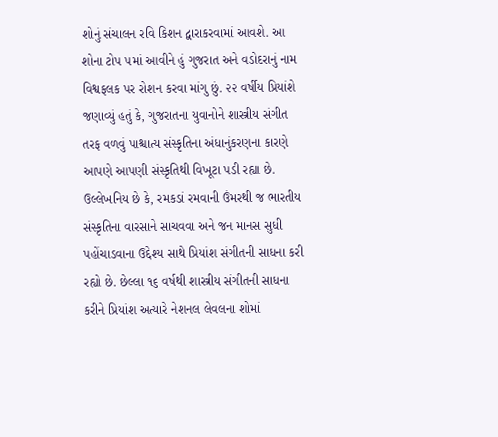શોનું સંચાલન રવિ કિશન દ્વારાકરવામાં આવશે. આ શોના ટોપ ૫માં આવીને હું ગુજરાત અને વડોદરાનું નામ વિશ્વફલક પર રોશન કરવા માંગુ છું. ૨૨ વર્ષીય પ્રિયાંશે જણાવ્યું હતું કે, ગુજરાતના યુવાનોને શાસ્ત્રીય સંગીત તરફ વળવું પાશ્ચાત્ય સંસ્કૃતિના અંધાનુંકરણના કારણે આપણે આપણી સંસ્કૃતિથી વિખૂટા પડી રહ્યા છે. ઉલ્લેખનિય છે કે, રમકડાં રમવાની ઉંમરથી જ ભારતીય સંસ્કૃતિના વારસાને સાચવવા અને જન માનસ સુધી પહોંચાડવાના ઉદ્દેશ્ય સાથે પ્રિયાંશ સંગીતની સાધના કરી રહ્યો છે. છેલ્લા ૧૬ વર્ષથી શાસ્ત્રીય સંગીતની સાધના કરીને પ્રિયાંશ અત્યારે નેશનલ લેવલના શોમાં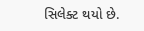સિલેક્ટ થયો છે.